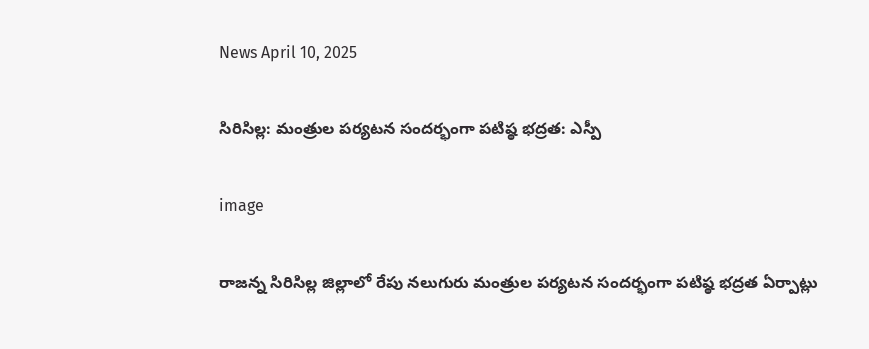News April 10, 2025

సిరిసిల్ల: మంత్రుల పర్యటన సందర్భంగా పటిష్ఠ భద్రత: ఎస్పీ

image

రాజన్న సిరిసిల్ల జిల్లాలో రేపు నలుగురు మంత్రుల పర్యటన సందర్భంగా పటిష్ఠ భద్రత ఏర్పాట్లు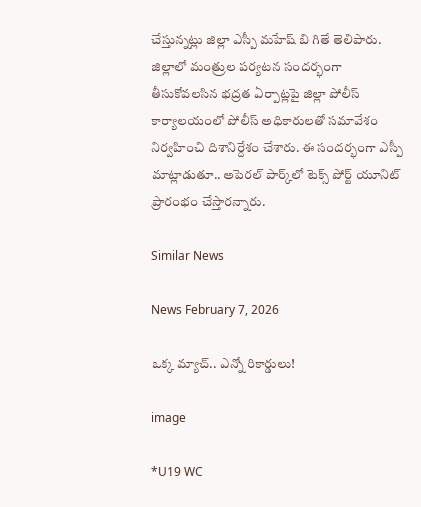చేస్తున్నట్లు జిల్లా ఎస్పీ మహేష్ బి గితే తెలిపారు. జిల్లాలో మంత్రుల పర్యటన సందర్భంగా తీసుకోవలసిన భద్రత ఏర్పాట్లపై జిల్లా పోలీస్ కార్యాలయంలో పోలీస్ అధికారులతో సమావేశం నిర్వహించి దిశానిర్దేశం చేశారు. ఈ సందర్భంగా ఎస్పీ మాట్లాడుతూ.. అపెరల్ పార్క్‌లో టెక్స్ పోర్ట్ యూనిట్ ప్రారంభం చేస్తారన్నారు.

Similar News

News February 7, 2026

ఒక్క మ్యాచ్.. ఎన్నో రికార్డులు!

image

*U19 WC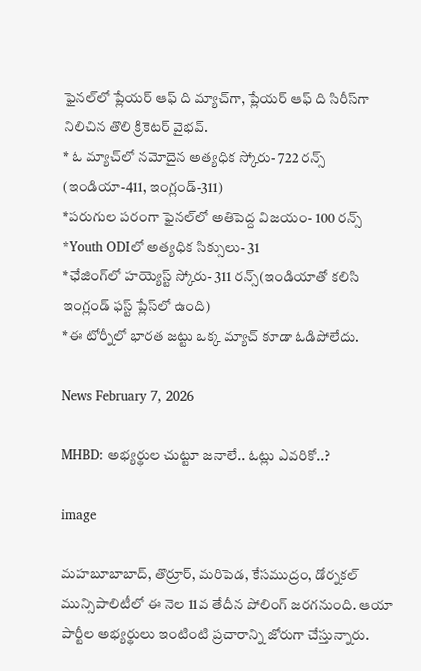ఫైనల్‌లో ప్లేయర్ ఆఫ్ ది మ్యాచ్‌గా, ప్లేయర్ ఆఫ్ ది సిరీస్‌గా నిలిచిన తొలి క్రికెటర్ వైభవ్.
* ఓ మ్యాచ్‌లో నమోదైన అత్యధిక స్కోరు- 722 రన్స్ (ఇండియా-411, ఇంగ్లండ్-311)
*పరుగుల పరంగా ఫైనల్‌లో అతిపెద్ద విజయం- 100 రన్స్
*Youth ODIలో అత్యధిక సిక్సులు- 31
*ఛేజింగ్‌లో హయ్యెస్ట్ స్కోరు- 311 రన్స్(ఇండియాతో కలిసి ఇంగ్లండ్ ఫస్ట్ ప్లేస్‌లో ఉంది)
*ఈ టోర్నీలో భారత జట్టు ఒక్క మ్యాచ్ కూడా ఓడిపోలేదు.

News February 7, 2026

MHBD: అభ్యర్థుల చుట్టూ జనాలే.. ఓట్లు ఎవరికో..?

image

మహబూబాబాద్, తొర్రూర్, మరిపెడ, కేసముద్రం, డోర్నకల్ మున్సిపాలిటీలో ఈ నెల 11వ తేదీన పోలింగ్ జరగనుంది. ఆయా పార్టీల అభ్యర్థులు ఇంటింటి ప్రచారాన్ని జోరుగా చేస్తున్నారు.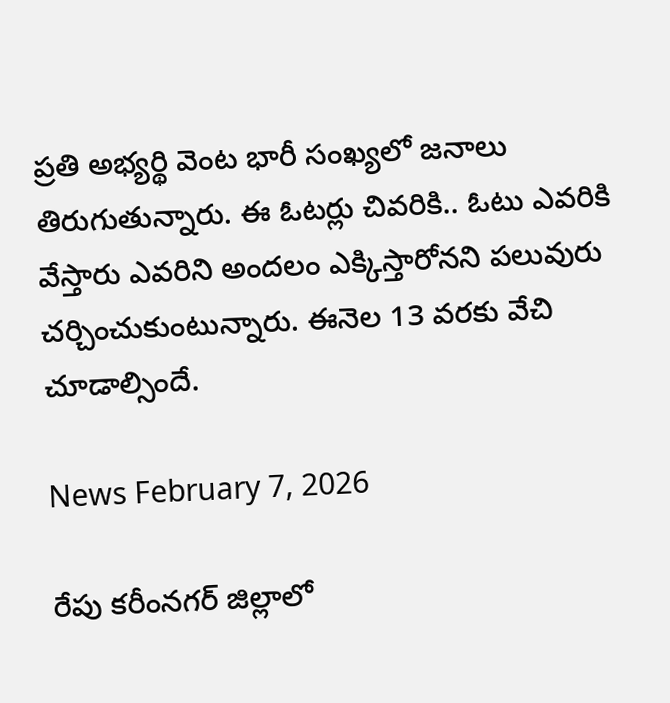ప్రతి అభ్యర్థి వెంట భారీ సంఖ్యలో జనాలు తిరుగుతున్నారు. ఈ ఓటర్లు చివరికి.. ఓటు ఎవరికి వేస్తారు ఎవరిని అందలం ఎక్కిస్తారోనని పలువురు చర్చించుకుంటున్నారు. ఈనెల 13 వరకు వేచి చూడాల్సిందే.

News February 7, 2026

రేపు కరీంనగర్ జిల్లాలో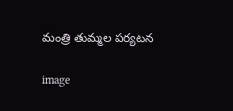మంత్రి తుమ్మల పర్యటన

image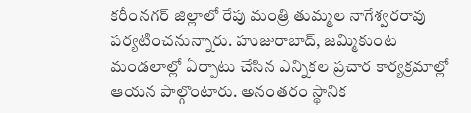కరీంనగర్ జిల్లాలో రేపు మంత్రి తుమ్మల నాగేశ్వరరావు పర్యటించనున్నారు. హుజురాబాద్, జమ్మికుంట మండలాల్లో ఏర్పాటు చేసిన ఎన్నికల ప్రచార కార్యక్రమాల్లో ఆయన పాల్గొంటారు. అనంతరం స్థానిక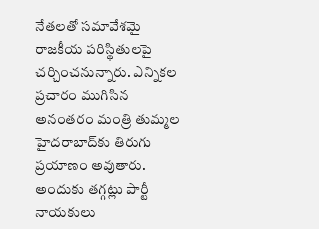నేతలతో సమావేశమై రాజకీయ పరిస్థితులపై చర్చించనున్నారు. ఎన్నికల ప్రచారం ముగిసిన అనంతరం మంత్రి తుమ్మల హైదరాబాద్‌కు తిరుగు ప్రయాణం అవుతారు. అందుకు తగ్గట్లు పార్టీ నాయకులు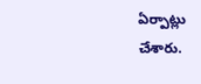ఏర్పాట్లు చేశారు.